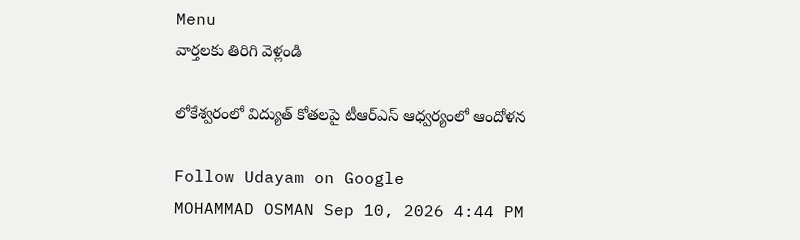Menu
వార్తలకు తిరిగి వెళ్లండి

లోకేశ్వరంలో విద్యుత్ కోతలపై టీఆర్ఎస్ ఆధ్వర్యంలో ఆందోళన

Follow Udayam on Google
MOHAMMAD OSMAN Sep 10, 2026 4:44 PM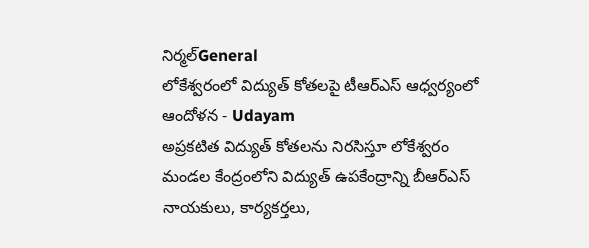నిర్మల్General
లోకేశ్వరంలో విద్యుత్ కోతలపై టీఆర్ఎస్ ఆధ్వర్యంలో ఆందోళన - Udayam
అప్రకటిత విద్యుత్ కోతలను నిరసిస్తూ లోకేశ్వరం మండల కేంద్రంలోని విద్యుత్‌ ఉపకేంద్రాన్ని బీఆర్‌ఎస్‌ నాయకులు, కార్యకర్తలు,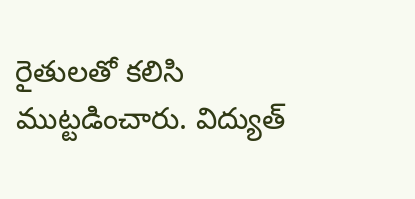రైతులతో కలిసి ముట్టడించారు. విద్యుత్‌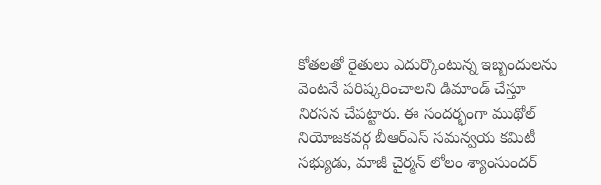కోతలతో రైతులు ఎదుర్కొంటున్న ఇబ్బందులను వెంటనే పరిష్కరించాలని డిమాండ్‌ చేస్తూ నిరసన చేపట్టారు. ఈ సందర్భంగా ముథోల్ నియోజకవర్గ బీఆర్‌ఎస్‌ సమన్వయ కమిటీ సభ్యుడు, మాజీ చైర్మన్ లోలం శ్యాంసుందర్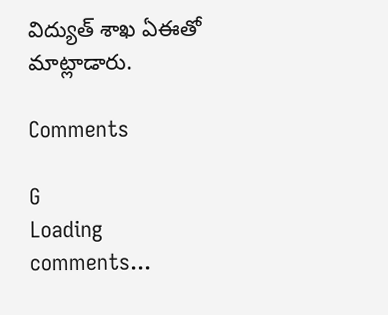విద్యుత్‌ శాఖ ఏఈతో మాట్లాడారు.

Comments

G
Loading comments...